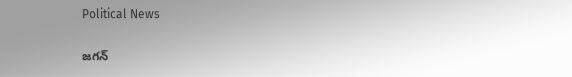Political News

జ‌గ‌న్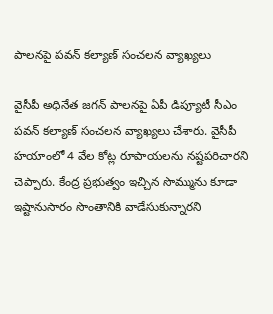పాల‌న‌పై ప‌వ‌న్ క‌ల్యాణ్ సంచ‌ల‌న వ్యాఖ్య‌లు

వైసీపీ అధినేత జ‌గ‌న్ పాల‌న‌పై ఏపీ డిప్యూటీ సీఎం ప‌వ‌న్ క‌ల్యాణ్ సంచ‌ల‌న వ్యాఖ్య‌లు చేశారు. వైసీపీ హ‌యాంలో 4 వేల కోట్ల రూపాయ‌ల‌ను న‌ష్ట‌ప‌రిచార‌ని చెప్పారు. కేంద్ర ప్ర‌భుత్వం ఇచ్చిన సొమ్మును కూడా ఇష్టానుసారం సొంతానికి వాడేసుకున్నార‌ని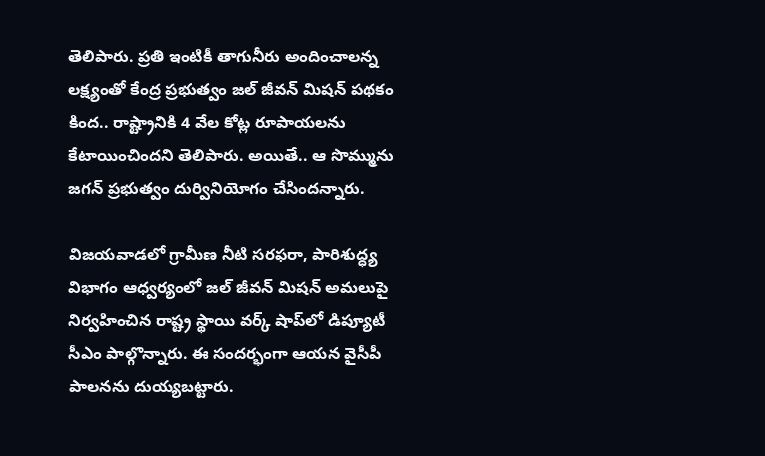తెలిపారు. ప్ర‌తి ఇంటికీ తాగునీరు అందించాల‌న్న ల‌క్ష్యంతో కేంద్ర ప్ర‌భుత్వం జ‌ల్ జీవ‌న్ మిష‌న్ ప‌థ‌కం కింద‌.. రాష్ట్రానికి 4 వేల కోట్ల రూపాయ‌ల‌ను కేటాయించింద‌ని తెలిపారు. అయితే.. ఆ సొమ్మును జ‌గ‌న్‌ ప్ర‌భుత్వం దుర్వినియోగం చేసింద‌న్నారు.

విజయవాడలో గ్రామీణ నీటి సరఫరా, పారిశుద్ధ్య విభాగం ఆధ్వర్యంలో జల్ జీవన్ మిషన్ అమలుపై నిర్వ‌హించిన‌ రాష్ట్ర స్థాయి వర్క్ షాప్‌లో డిప్యూటీ సీఎం పాల్గొన్నారు. ఈ సంద‌ర్భంగా ఆయ‌న వైసీపీ పాల‌న‌ను దుయ్య‌బ‌ట్టారు.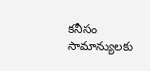క‌నీసం సామాన్యుల‌కు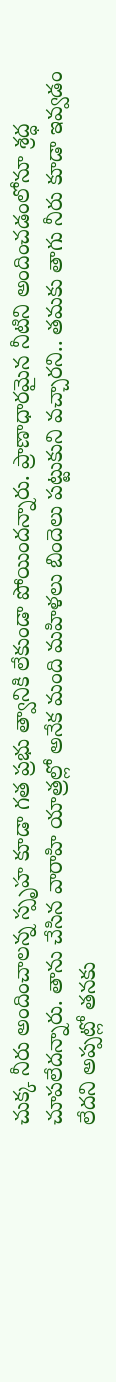చుక్క నీరు అందించాల‌న్న స్పృహ కూడా గ‌త ప్ర‌భు త్వానికి లేకుండా పోయింద‌న్నారు. ప్రాణాధార‌మైన నీటిని అందించ‌డంలోనూ శ్ర‌ద్ధ చూప‌లేద‌న్నారు. తాను చేసిన వారాహి యాత్ర‌ల్లో అనేక మంది మ‌హిళ‌లు బిందెలు ప‌ట్టుకుని వ‌చ్చార‌ని.. త‌మ‌కు తాగు నీరు కూడా ఇవ్వ‌డం లేద‌ని అప్ప‌ట్లో త‌న‌కు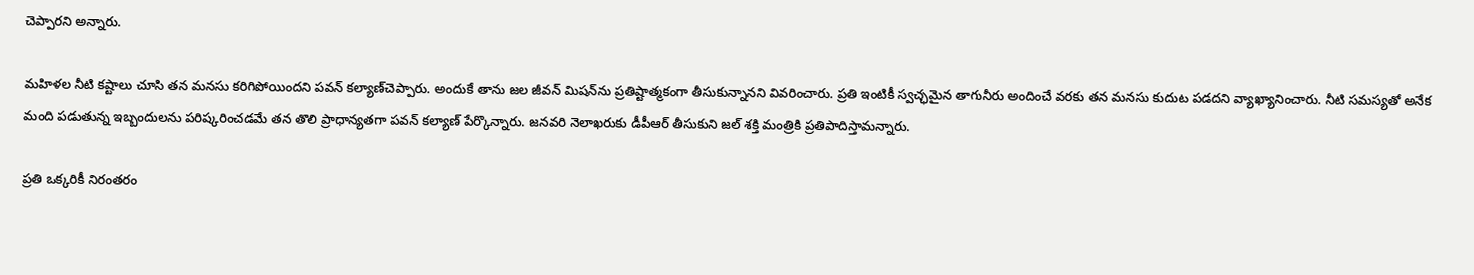చెప్పార‌ని అన్నారు.

మ‌హిళ‌ల నీటి క‌ష్టాలు చూసి త‌న మ‌న‌సు క‌రిగిపోయింద‌ని ప‌వ‌న్ క‌ల్యాణ్‌చెప్పారు. అందుకే తాను జ‌ల జీవ‌న్ మిష‌న్‌ను ప్ర‌తిష్టాత్మ‌కంగా తీసుకున్నాన‌ని వివ‌రించారు. ప్ర‌తి ఇంటికీ స్వ‌చ్ఛ‌మైన తాగునీరు అందించే వ‌ర‌కు త‌న మ‌న‌సు కుదుట ప‌డ‌ద‌ని వ్యాఖ్యానించారు. నీటి సమస్యతో అనేక మంది ప‌డుతున్న ఇబ్బందుల‌ను పరిష్క‌రించ‌డ‌మే త‌న తొలి ప్రాధాన్యతగా ప‌వ‌న్ క‌ల్యాణ్ పేర్కొన్నారు. జనవరి నెలాఖరుకు డీపీఆర్ తీసుకుని జల్ శక్తి మంత్రికి ప్రతిపాదిస్తామ‌న్నారు.

ప్రతి ఒక్కరికీ నిరంతరం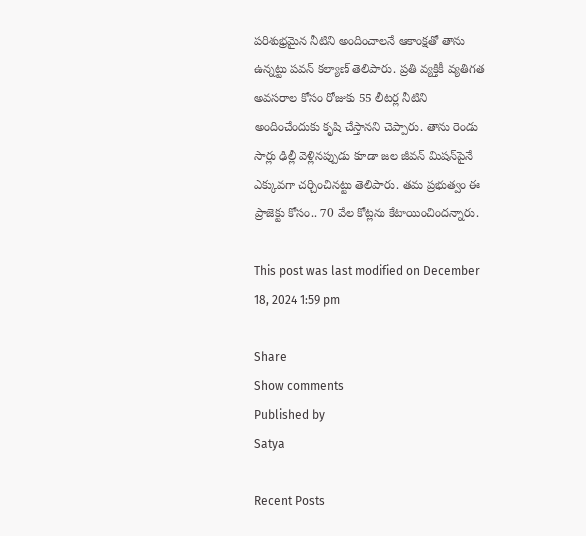పరిశుభ్రమైన నీటిని అందించాలనే ఆకాంక్షతో తాను ఉన్న‌ట్టు ప‌వ‌న్ క‌ల్యాణ్ తెలిపారు. ప్ర‌తి వ్య‌క్తికీ వ్య‌తిగ‌త అవ‌స‌రాల కోసం రోజుకు 55 లీట‌ర్ల నీటిని అందించేందుకు కృషి చేస్తాన‌ని చెప్పారు. తాను రెండు సార్లు ఢిల్లీ వెళ్లిన‌ప్పుడు కూడా జ‌ల జీవ‌న్ మిష‌న్‌పైనే ఎక్కువ‌గా చ‌ర్చించిన‌ట్టు తెలిపారు. త‌మ ప్ర‌భుత్వం ఈ ప్రాజెక్టు కోసం.. 70 వేల కోట్ల‌ను కేటాయించింద‌న్నారు.

This post was last modified on December 18, 2024 1:59 pm

Share
Show comments
Published by
Satya

Recent Posts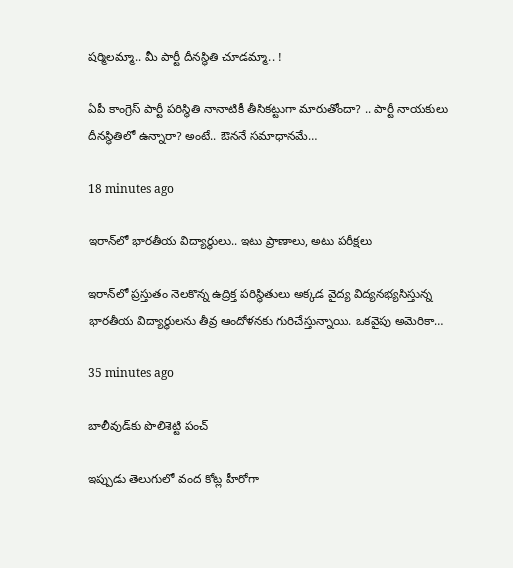ష‌ర్మిలమ్మా.. మీ పార్టీ దీన‌స్థితి చూడ‌మ్మా.. !

ఏపీ కాంగ్రెస్ పార్టీ ప‌రిస్థితి నానాటికీ తీసిక‌ట్టుగా మారుతోందా? .. పార్టీ నాయ‌కులు దీన‌స్థితిలో ఉన్నారా? అంటే.. ఔన‌నే స‌మాధాన‌మే…

18 minutes ago

ఇరాన్‌లో భారతీయ విద్యార్థులు.. ఇటు ప్రాణాలు, అటు పరీక్షలు

ఇరాన్‌లో ప్రస్తుతం నెలకొన్న ఉద్రిక్త పరిస్థితులు అక్కడ వైద్య విద్యనభ్యసిస్తున్న భారతీయ విద్యార్థులను తీవ్ర ఆందోళనకు గురిచేస్తున్నాయి. ఒకవైపు అమెరికా…

35 minutes ago

బాలీవుడ్‌కు పొలిశెట్టి పంచ్

ఇప్పుడు తెలుగులో వంద కోట్ల హీరోగా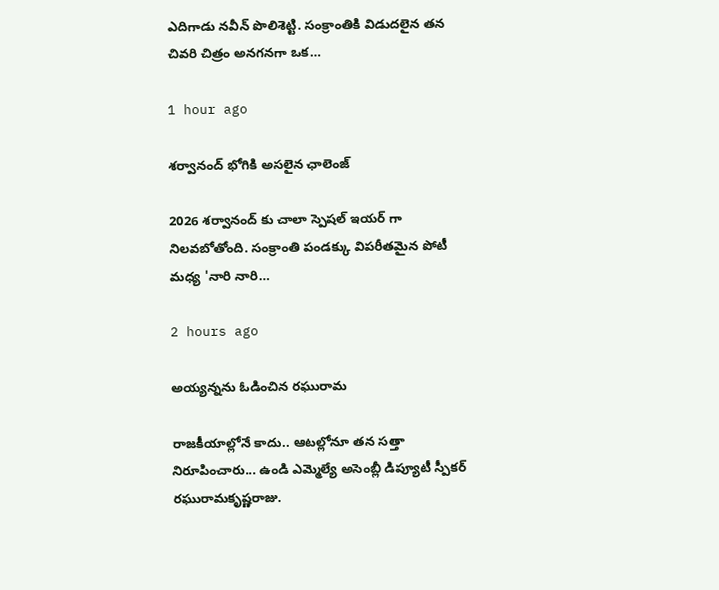ఎదిగాడు న‌వీన్ పొలిశెట్టి. సంక్రాంతికి విడుదలైన త‌న చివ‌రి చిత్రం అన‌గ‌న‌గా ఒక…

1 hour ago

శర్వానంద్ భోగికి అసలైన ఛాలెంజ్

2026 శర్వానంద్ కు చాలా స్పెషల్ ఇయర్ గా నిలవబోతోంది. సంక్రాంతి పండక్కు విపరీతమైన పోటీ మధ్య 'నారి నారి…

2 hours ago

అయ్యన్నను ఓడించిన రఘురామ

రాజ‌కీయాల్లోనే కాదు.. ఆట‌ల్లోనూ త‌న సత్తా నిరూపించారు... ఉండి ఎమ్మెల్యే అసెంబ్లీ డిప్యూటీ స్పీక‌ర్ ర‌ఘురామ‌కృష్ణ‌రాజు.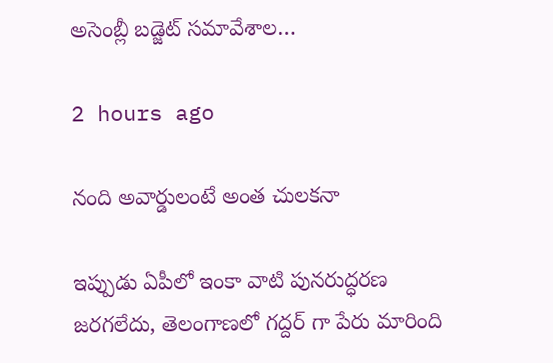అసెంబ్లీ బడ్జెట్ స‌మావేశాల…

2 hours ago

నంది అవార్డులంటే అంత చులకనా

ఇప్పుడు ఏపీలో ఇంకా వాటి పునరుద్ధరణ జరగలేదు, తెలంగాణలో గద్దర్ గా పేరు మారింది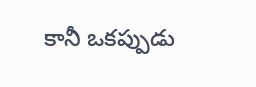కానీ ఒకప్పుడు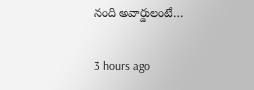నంది అవార్డులంటే…

3 hours ago